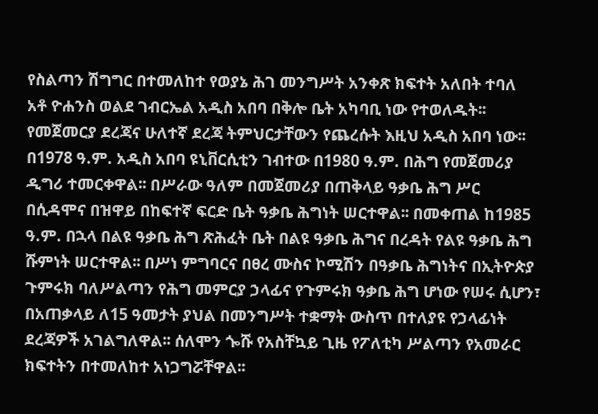የስልጣን ሽግግር በተመለከተ የወያኔ ሕገ መንግሥት አንቀጽ ክፍተት አለበት ተባለ
አቶ ዮሐንስ ወልደ ገብርኤል አዲስ አበባ በቅሎ ቤት አካባቢ ነው የተወለዱት፡፡ የመጀመርያ ደረጃና ሁለተኛ ደረጃ ትምህርታቸውን የጨረሱት እዚህ አዲስ አበባ ነው፡፡
በ1978 ዓ.ም. አዲስ አበባ ዩኒቨርሲቲን ገብተው በ1980 ዓ.ም. በሕግ የመጀመሪያ ዲግሪ ተመርቀዋል፡፡ በሥራው ዓለም በመጀመሪያ በጠቅላይ ዓቃቤ ሕግ ሥር በሲዳሞና በዝዋይ በከፍተኛ ፍርድ ቤት ዓቃቤ ሕግነት ሠርተዋል፡፡ በመቀጠል ከ1985 ዓ.ም. በኋላ በልዩ ዓቃቤ ሕግ ጽሕፈት ቤት በልዩ ዓቃቤ ሕግና በረዳት የልዩ ዓቃቤ ሕግ ሹምነት ሠርተዋል፡፡ በሥነ ምግባርና በፀረ ሙስና ኮሚሽን በዓቃቤ ሕግነትና በኢትዮጵያ ጉምሩክ ባለሥልጣን የሕግ መምርያ ኃላፊና የጉምሩክ ዓቃቤ ሕግ ሆነው የሠሩ ሲሆን፣ በአጠቃላይ ለ15 ዓመታት ያህል በመንግሥት ተቋማት ውስጥ በተለያዩ የኃላፊነት ደረጃዎች አገልግለዋል፡፡ ሰለሞን ጐሹ የአስቸኳይ ጊዜ የፖለቲካ ሥልጣን የአመራር ክፍተትን በተመለከተ አነጋግሯቸዋል፡፡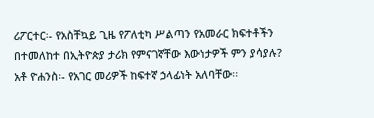ሪፖርተር፡- የአስቸኳይ ጊዜ የፖለቲካ ሥልጣን የአመራር ክፍተቶችን በተመለከተ በኢትዮጵያ ታሪክ የምናገኛቸው እውነታዎች ምን ያሳያሉ?
አቶ ዮሐንስ፡- የአገር መሪዎች ከፍተኛ ኃላፊነት አለባቸው፡፡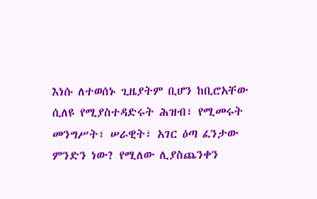እነሱ ለተወሰኑ ጊዜያትም ቢሆን ከቢሮአቸው ሲለዩ የሚያስተዳድሩት ሕዝብ፣ የሚመሩት መንግሥት፣ ሠራዊት፣ አገር ዕጣ ፈንታው ምንድን ነው? የሚለው ሊያስጨንቀን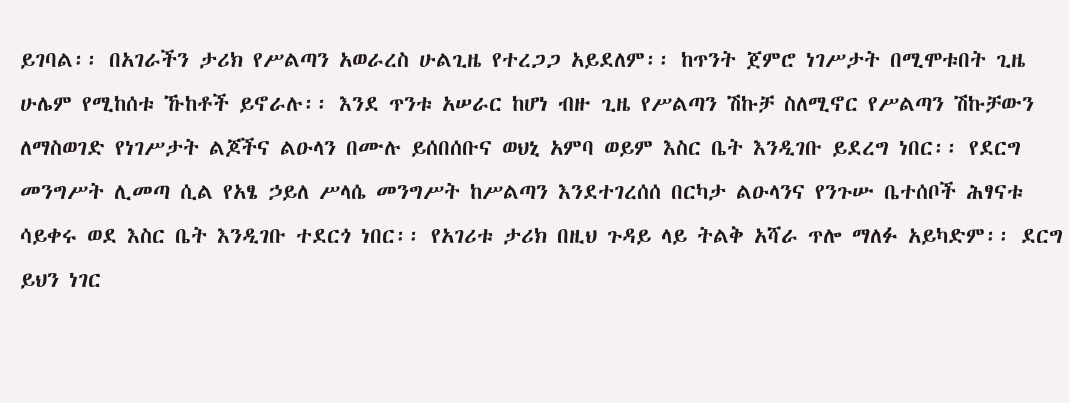ይገባል፡፡ በአገራችን ታሪክ የሥልጣን አወራረስ ሁልጊዜ የተረጋጋ አይደለም፡፡ ከጥንት ጀምሮ ነገሥታት በሚሞቱበት ጊዜ ሁሌም የሚከሰቱ ኹከቶች ይኖራሉ፡፡ እንደ ጥንቱ አሠራር ከሆነ ብዙ ጊዜ የሥልጣን ሽኩቻ ስለሚኖር የሥልጣን ሽኩቻውን ለማስወገድ የነገሥታት ልጆችና ልዑላን በሙሉ ይሰበሰቡና ወህኒ አምባ ወይም እስር ቤት እንዲገቡ ይደረግ ነበር፡፡ የደርግ መንግሥት ሊመጣ ሲል የአፄ ኃይለ ሥላሴ መንግሥት ከሥልጣን እንደተገረሰሰ በርካታ ልዑላንና የንጉሡ ቤተሰቦች ሕፃናቱ ሳይቀሩ ወደ እስር ቤት እንዲገቡ ተደርጎ ነበር፡፡ የአገሪቱ ታሪክ በዚህ ጉዳይ ላይ ትልቅ አሻራ ጥሎ ማለፉ አይካድም፡፡ ደርግ ይህን ነገር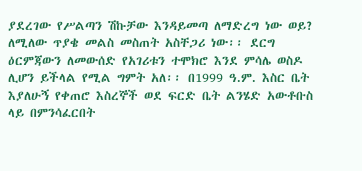ያደረገው የሥልጣን ሽኩቻው እንዳይመጣ ለማድረግ ነው ወይ? ለሚለው ጥያቄ መልስ መስጠት አስቸጋሪ ነው፡፡ ደርግ ዕርምጃውን ለመውሰድ የአገሪቱን ተሞክሮ እንደ ምሳሌ ወስዶ ሊሆን ይችላል የሚል ግምት አለ፡፡ በ1999 ዓ.ም. እስር ቤት እያለሁኝ የቀጠሮ እስረኞች ወደ ፍርድ ቤት ልንሄድ አውቶቡስ ላይ በምንሳፈርበት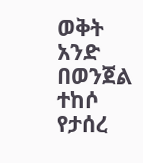ወቅት አንድ በወንጀል ተከሶ የታሰረ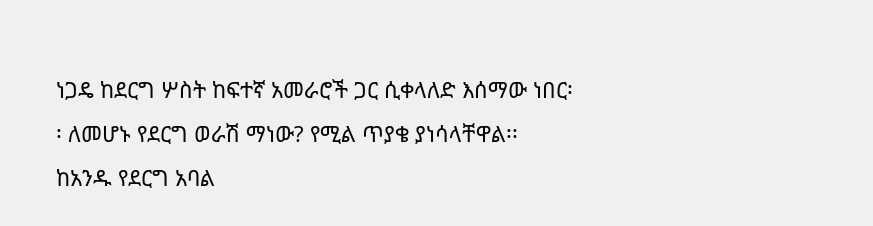ነጋዴ ከደርግ ሦስት ከፍተኛ አመራሮች ጋር ሲቀላለድ እሰማው ነበር፡፡ ለመሆኑ የደርግ ወራሽ ማነው? የሚል ጥያቄ ያነሳላቸዋል፡፡ ከአንዱ የደርግ አባል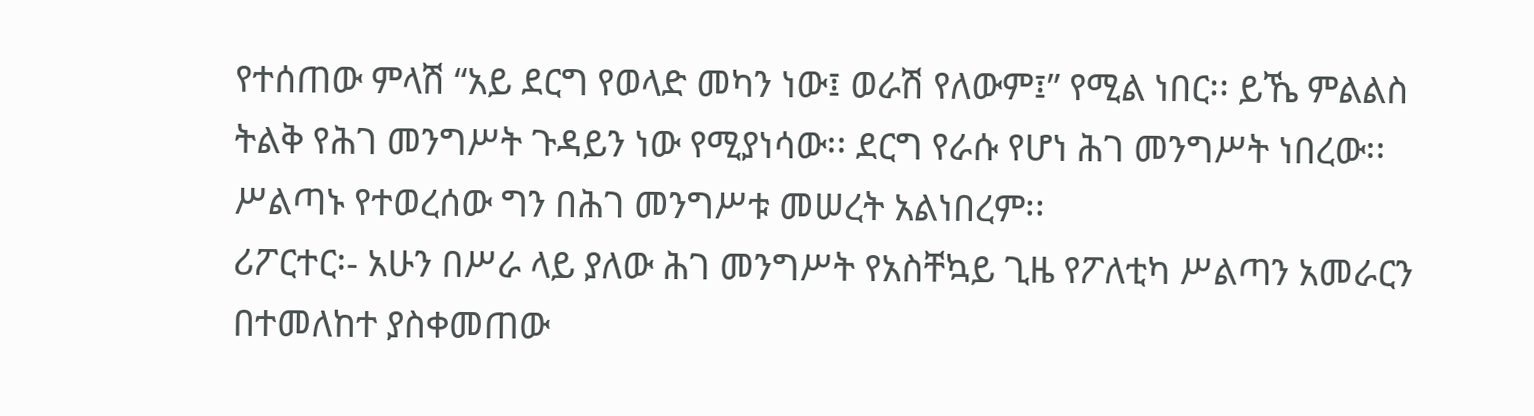የተሰጠው ምላሽ “አይ ደርግ የወላድ መካን ነው፤ ወራሽ የለውም፤” የሚል ነበር፡፡ ይኼ ምልልስ ትልቅ የሕገ መንግሥት ጉዳይን ነው የሚያነሳው፡፡ ደርግ የራሱ የሆነ ሕገ መንግሥት ነበረው፡፡ ሥልጣኑ የተወረሰው ግን በሕገ መንግሥቱ መሠረት አልነበረም፡፡
ሪፖርተር፡- አሁን በሥራ ላይ ያለው ሕገ መንግሥት የአስቸኳይ ጊዜ የፖለቲካ ሥልጣን አመራርን በተመለከተ ያስቀመጠው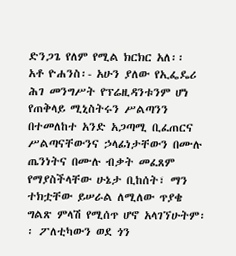ድንጋጌ የለም የሚል ክርክር አለ፡፡
አቶ ዮሐንስ፡- አሁን ያለው የኢፌዴሪ ሕገ መንግሥት የፕሬዚዳንቱንም ሆነ የጠቅላይ ሚኒስትሩን ሥልጣንን በተመለከተ አንድ አጋጣሚ ቢፈጠርና ሥልጣናቸውንና ኃላፊነታቸውን በሙሉ ጤንነትና በሙሉ ብቃት መፈጸም የማያስችላቸው ሁኔታ ቢከሰት፣ ማን ተክቷቸው ይሠራል ለሚለው ጥያቄ ግልጽ ምላሽ የሚሰጥ ሆኖ አላገኘሁትም፡፡ ፖለቲካውን ወደ ጎን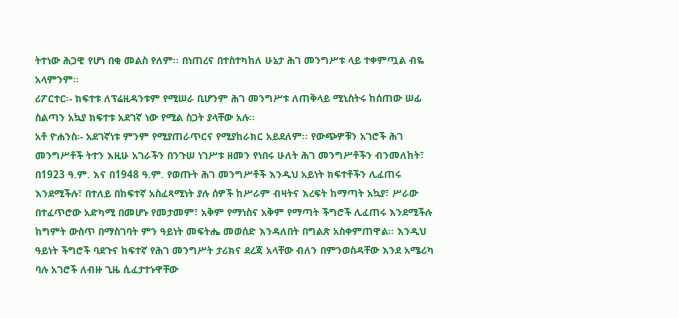ትተነው ሕጋዊ የሆነ በቂ መልስ የለም፡፡ በነጠረና በተስተካከለ ሁኔታ ሕገ መንግሥቱ ላይ ተቀምጧል ብዬ አላምንም፡፡
ሪፖርተር፡- ክፍተቱ ለፕሬዚዳንቱም የሚሠራ ቢሆንም ሕገ መንግሥቱ ለጠቅላይ ሚኒስትሩ ከሰጠው ሠፊ ስልጣን አኳያ ክፍተቱ አደገኛ ነው የሚል ስጋት ያላቸው አሉ፡፡
አቶ ዮሐንስ፡- አደገኛነቱ ምንም የሚያጠራጥርና የሚያከራክር አይደለም፡፡ የውጭዎቹን አገሮች ሕገ መንግሥቶች ትተን እዚሁ አገራችን በንጉሠ ነገሥቱ ዘመን የነበሩ ሁለት ሕገ መንግሥቶችን ብንመለከት፣ በ1923 ዓ.ም. እና በ1948 ዓ.ም. የወጡት ሕገ መንግሥቶች እንዲህ አይነት ክፍተቶችን ሊፈጠሩ እንደሚችሉ፣ በተለይ በከፍተኛ አስፈጻሚነት ያሉ ሰዎች ከሥራም ብዛትና እረፍት ከማጣት አኳያ፣ ሥራው በተፈጥሮው አድካሚ በመሆኑ የመታመም፣ አቅም የማነስና አቅም የማጣት ችግሮች ሊፈጠሩ እንደሚችሉ ከግምት ውስጥ በማስገባት ምን ዓይነት መፍትሔ መወሰድ እንዳለበት በግልጽ አስቀምጠዋል፡፡ እንዲህ ዓይነት ችግሮች ባደጉና ከፍተኛ የሕገ መንግሥት ታሪክና ደረጃ አላቸው ብለን በምንወስዳቸው እንደ አሜሪካ ባሉ አገሮች ለብዙ ጊዜ ሲፈታተኑዋቸው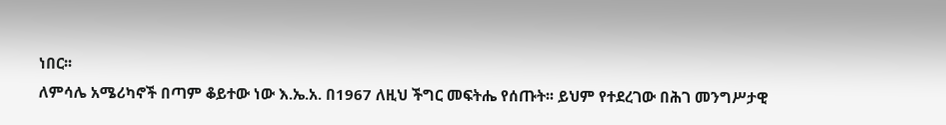ነበር፡፡
ለምሳሌ አሜሪካኖች በጣም ቆይተው ነው እ.ኤ.አ. በ1967 ለዚህ ችግር መፍትሔ የሰጡት፡፡ ይህም የተደረገው በሕገ መንግሥታዊ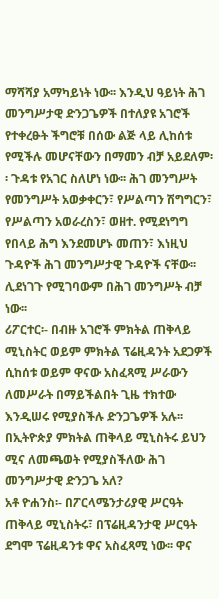ማሻሻያ አማካይነት ነው፡፡ እንዲህ ዓይነት ሕገ መንግሥታዊ ድንጋጌዎች በተለያዩ አገሮች የተቀረፁት ችግሮቹ በሰው ልጅ ላይ ሊከሰቱ የሚችሉ መሆናቸውን በማመን ብቻ አይደለም፡፡ ጉዳቱ የአገር ስለሆነ ነው፡፡ ሕገ መንግሥት የመንግሥት አወቃቀርን፣ የሥልጣን ሽግግርን፣ የሥልጣን አወራረስን፣ ወዘተ. የሚደነግግ የበላይ ሕግ እንደመሆኑ መጠን፣ እነዚህ ጉዳዮች ሕገ መንግሥታዊ ጉዳዮች ናቸው፡፡ ሊደነገጉ የሚገባውም በሕገ መንግሥት ብቻ ነው፡፡
ሪፖርተር፡- በብዙ አገሮች ምክትል ጠቅላይ ሚኒስትር ወይም ምክትል ፕሬዚዳንት አደጋዎች ሲከሰቱ ወይም ዋናው አስፈጻሚ ሥራውን ለመሥራት በማይችልበት ጊዜ ተክተው እንዲሠሩ የሚያስችሉ ድንጋጌዎች አሉ፡፡ በኢትዮጵያ ምክትል ጠቅላይ ሚኒስትሩ ይህን ሚና ለመጫወት የሚያስችለው ሕገ መንግሥታዊ ድንጋጌ አለ?
አቶ ዮሐንስ፡- በፖርላሜንታሪያዊ ሥርዓት ጠቅላይ ሚኒስትሩ፣ በፕሬዚዳንታዊ ሥርዓት ደግሞ ፕሬዚዳንቱ ዋና አስፈጻሚ ነው፡፡ ዋና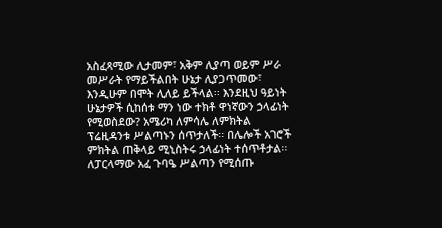አስፈጻሚው ሊታመም፣ አቅም ሊያጣ ወይም ሥራ መሥራት የማይችልበት ሁኔታ ሊያጋጥመው፣ እንዲሁም በሞት ሊለይ ይችላል፡፡ እንደዚህ ዓይነት ሁኔታዎች ሲከሰቱ ማን ነው ተክቶ ዋነኛውን ኃላፊነት የሚወስደው? አሜሪካ ለምሳሌ ለምክትል ፕሬዚዳንቱ ሥልጣኑን ሰጥታለች፡፡ በሌሎች አገሮች ምክትል ጠቅላይ ሚኒስትሩ ኃላፊነት ተሰጥቶታል፡፡ ለፓርላማው አፈ ጉባዔ ሥልጣን የሚሰጡ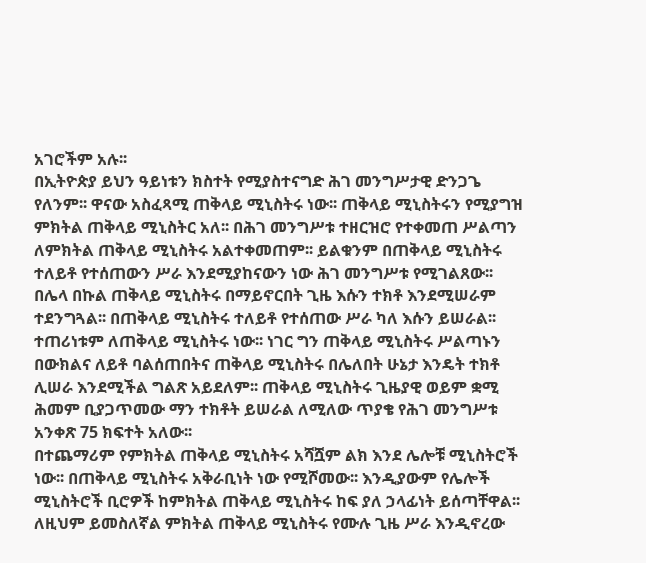አገሮችም አሉ፡፡
በኢትዮጵያ ይህን ዓይነቱን ክስተት የሚያስተናግድ ሕገ መንግሥታዊ ድንጋጌ የለንም፡፡ ዋናው አስፈጻሚ ጠቅላይ ሚኒስትሩ ነው፡፡ ጠቅላይ ሚኒስትሩን የሚያግዝ ምክትል ጠቅላይ ሚኒስትር አለ፡፡ በሕገ መንግሥቱ ተዘርዝሮ የተቀመጠ ሥልጣን ለምክትል ጠቅላይ ሚኒስትሩ አልተቀመጠም፡፡ ይልቁንም በጠቅላይ ሚኒስትሩ ተለይቶ የተሰጠውን ሥራ እንደሚያከናውን ነው ሕገ መንግሥቱ የሚገልጸው፡፡ በሌላ በኩል ጠቅላይ ሚኒስትሩ በማይኖርበት ጊዜ እሱን ተክቶ እንደሚሠራም ተደንግጓል፡፡ በጠቅላይ ሚኒስትሩ ተለይቶ የተሰጠው ሥራ ካለ እሱን ይሠራል፡፡ ተጠሪነቱም ለጠቅላይ ሚኒስትሩ ነው፡፡ ነገር ግን ጠቅላይ ሚኒስትሩ ሥልጣኑን በውክልና ለይቶ ባልሰጠበትና ጠቅላይ ሚኒስትሩ በሌለበት ሁኔታ እንዴት ተክቶ ሊሠራ እንደሚችል ግልጽ አይደለም፡፡ ጠቅላይ ሚኒስትሩ ጊዜያዊ ወይም ቋሚ ሕመም ቢያጋጥመው ማን ተክቶት ይሠራል ለሚለው ጥያቄ የሕገ መንግሥቱ አንቀጽ 75 ክፍተት አለው፡፡
በተጨማሪም የምክትል ጠቅላይ ሚኒስትሩ አሻሿም ልክ እንደ ሌሎቹ ሚኒስትሮች ነው፡፡ በጠቅላይ ሚኒስትሩ አቅራቢነት ነው የሚሾመው፡፡ እንዲያውም የሌሎች ሚኒስትሮች ቢሮዎች ከምክትል ጠቅላይ ሚኒስትሩ ከፍ ያለ ኃላፊነት ይሰጣቸዋል፡፡ ለዚህም ይመስለኛል ምክትል ጠቅላይ ሚኒስትሩ የሙሉ ጊዜ ሥራ እንዲኖረው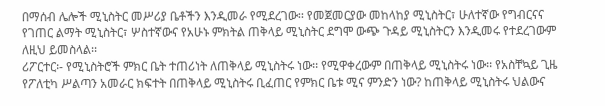በማሰብ ሌሎች ሚኒስትር መሥሪያ ቤቶችን እንዲመራ የሚደረገው፡፡ የመጀመርያው መከላከያ ሚኒስትር፣ ሁለተኛው የግብርናና የገጠር ልማት ሚኒስትር፣ ሦስተኛውና የአሁኑ ምክትል ጠቅላይ ሚኒስትር ደግሞ ውጭ ጉዳይ ሚኒስትርን እንዲመሩ የተደረገውም ለዚህ ይመስላል፡፡
ሪፖርተር፡- የሚኒስትሮች ምክር ቤት ተጠሪነት ለጠቅላይ ሚኒስትሩ ነው፡፡ የሚዋቀረውም በጠቅላይ ሚኒስትሩ ነው፡፡ የአስቸኳይ ጊዜ የፖለቲካ ሥልጣን አመራር ክፍተት በጠቅላይ ሚኒስትሩ ቢፈጠር የምክር ቤቱ ሚና ምንድን ነው? ከጠቅላይ ሚኒስትሩ ህልውና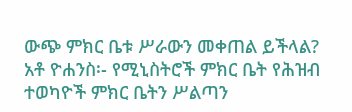ውጭ ምክር ቤቱ ሥራውን መቀጠል ይችላል?
አቶ ዮሐንስ፡- የሚኒስትሮች ምክር ቤት የሕዝብ ተወካዮች ምክር ቤትን ሥልጣን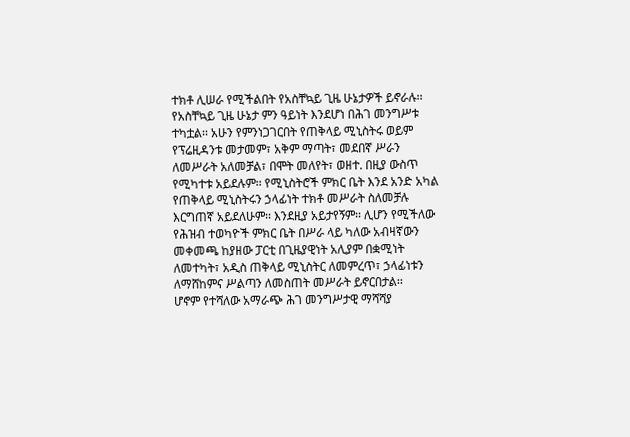ተክቶ ሊሠራ የሚችልበት የአስቸኳይ ጊዜ ሁኔታዎች ይኖራሉ፡፡ የአስቸኳይ ጊዜ ሁኔታ ምን ዓይነት እንደሆነ በሕገ መንግሥቱ ተካቷል፡፡ አሁን የምንነጋገርበት የጠቅላይ ሚኒስትሩ ወይም የፕሬዚዳንቱ መታመም፣ አቅም ማጣት፣ መደበኛ ሥራን ለመሥራት አለመቻል፣ በሞት መለየት፣ ወዘተ. በዚያ ውስጥ የሚካተቱ አይደሉም፡፡ የሚኒስትሮች ምክር ቤት እንደ አንድ አካል የጠቅላይ ሚኒስትሩን ኃላፊነት ተክቶ መሥራት ስለመቻሉ እርግጠኛ አይደለሁም፡፡ እንደዚያ አይታየኝም፡፡ ሊሆን የሚችለው የሕዝብ ተወካዮች ምክር ቤት በሥራ ላይ ካለው አብዛኛውን መቀመጫ ከያዘው ፓርቲ በጊዜያዊነት አሊያም በቋሚነት ለመተካት፣ አዲስ ጠቅላይ ሚኒስትር ለመምረጥ፣ ኃላፊነቱን ለማሸከምና ሥልጣን ለመስጠት መሥራት ይኖርበታል፡፡
ሆኖም የተሻለው አማራጭ ሕገ መንግሥታዊ ማሻሻያ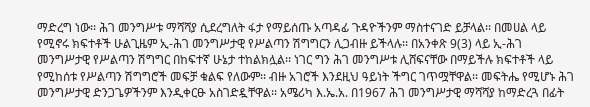ማድረግ ነው፡፡ ሕገ መንግሥቱ ማሻሻያ ሲደረግለት ፋታ የማይሰጡ አጣዳፊ ጉዳዮችንም ማስተናገድ ይቻላል፡፡ በመሀል ላይ የሚኖሩ ክፍተቶች ሁልጊዜም ኢ-ሕገ መንግሥታዊ የሥልጣን ሽግግርን ሊጋብዙ ይችላሉ፡፡ በአንቀጽ 9(3) ላይ ኢ-ሕገ መንግሥታዊ የሥልጣን ሽግግር በከፍተኛ ሁኔታ ተከልክሏል፡፡ ነገር ግን ሕገ መንግሥቱ ሊሸፍናቸው በማይችሉ ክፍተቶች ላይ የሚከሰቱ የሥልጣን ሽግግሮች መፍቻ ቁልፍ የለውም፡፡ ብዙ አገሮች እንደዚህ ዓይነት ችግር ገጥሟቸዋል፡፡ መፍትሔ የሚሆኑ ሕገ መንግሥታዊ ድንጋጌዎችንም እንዲቀርፁ አስገድዷቸዋል፡፡ አሜሪካ እ.ኤ.አ. በ1967 ሕገ መንግሥታዊ ማሻሻያ ከማድረጓ በፊት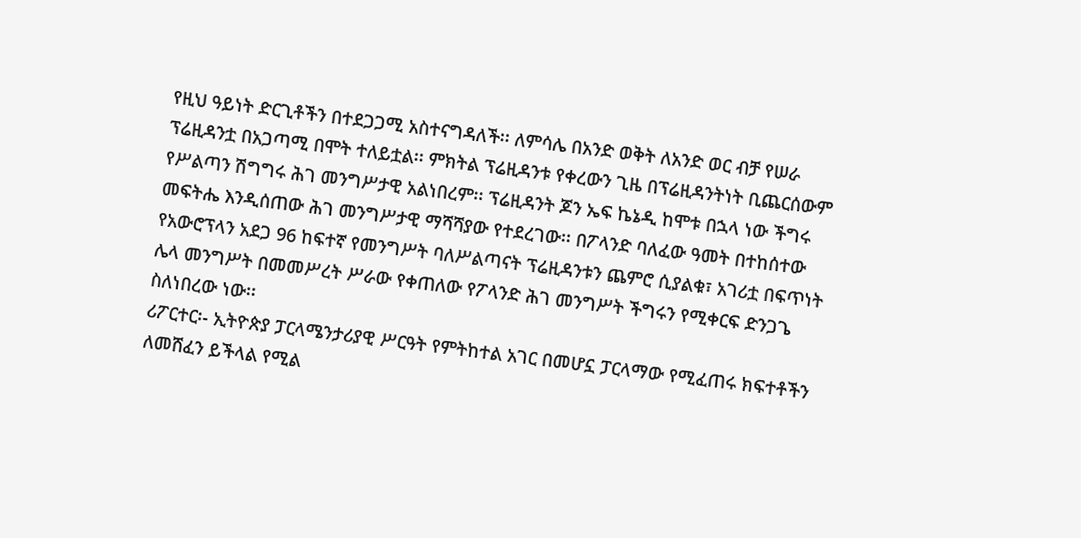የዚህ ዓይነት ድርጊቶችን በተደጋጋሚ አስተናግዳለች፡፡ ለምሳሌ በአንድ ወቅት ለአንድ ወር ብቻ የሠራ ፕሬዚዳንቷ በአጋጣሚ በሞት ተለይቷል፡፡ ምክትል ፕሬዚዳንቱ የቀረውን ጊዜ በፕሬዚዳንትነት ቢጨርሰውም የሥልጣን ሽግግሩ ሕገ መንግሥታዊ አልነበረም፡፡ ፕሬዚዳንት ጆን ኤፍ ኬኔዲ ከሞቱ በኋላ ነው ችግሩ መፍትሔ እንዲሰጠው ሕገ መንግሥታዊ ማሻሻያው የተደረገው፡፡ በፖላንድ ባለፈው ዓመት በተከሰተው የአውሮፕላን አደጋ 96 ከፍተኛ የመንግሥት ባለሥልጣናት ፕሬዚዳንቱን ጨምሮ ሲያልቁ፣ አገሪቷ በፍጥነት ሌላ መንግሥት በመመሥረት ሥራው የቀጠለው የፖላንድ ሕገ መንግሥት ችግሩን የሚቀርፍ ድንጋጌ ስለነበረው ነው፡፡
ሪፖርተር፡- ኢትዮጵያ ፓርላሜንታሪያዊ ሥርዓት የምትከተል አገር በመሆኗ ፓርላማው የሚፈጠሩ ክፍተቶችን ለመሸፈን ይችላል የሚል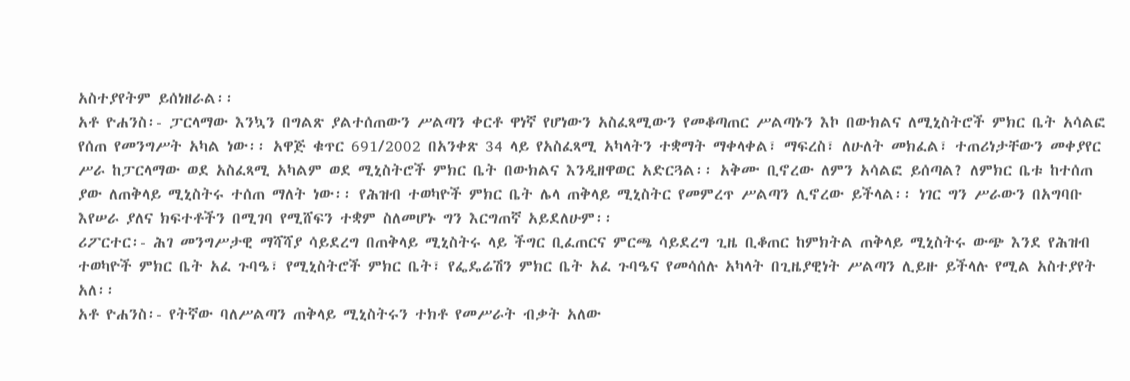አስተያየትም ይሰነዘራል፡፡
አቶ ዮሐንስ፡- ፓርላማው እንኳን በግልጽ ያልተሰጠውን ሥልጣን ቀርቶ ዋነኛ የሆነውን አስፈጻሚውን የመቆጣጠር ሥልጣኑን እኮ በውክልና ለሚኒስትሮች ምክር ቤት አሳልፎ የሰጠ የመንግሥት አካል ነው፡፡ አዋጅ ቁጥር 691/2002 በአንቀጽ 34 ላይ የአስፈጻሚ አካላትን ተቋማት ማቀላቀል፣ ማፍረስ፣ ለሁለት መክፈል፣ ተጠሪነታቸውን መቀያየር ሥራ ከፓርላማው ወደ አስፈጻሚ አካልም ወደ ሚኒስትሮች ምክር ቤት በውክልና እንዲዘዋወር አድርጓል፡፡ አቅሙ ቢኖረው ለምን አሳልፎ ይሰጣል? ለምክር ቤቱ ከተሰጠ ያው ለጠቅላይ ሚኒስትሩ ተሰጠ ማለት ነው፡፡ የሕዝብ ተወካዮች ምክር ቤት ሌላ ጠቅላይ ሚኒስትር የመምረጥ ሥልጣን ሊኖረው ይችላል፡፡ ነገር ግን ሥራውን በአግባቡ እየሠራ ያለና ክፍተቶችን በሚገባ የሚሸፍን ተቋም ስለመሆኑ ግን እርግጠኛ አይደለሁም፡፡
ሪፖርተር፡- ሕገ መንግሥታዊ ማሻሻያ ሳይደረግ በጠቅላይ ሚኒስትሩ ላይ ችግር ቢፈጠርና ምርጫ ሳይደረግ ጊዜ ቢቆጠር ከምክትል ጠቅላይ ሚኒስትሩ ውጭ እንደ የሕዝብ ተወካዮች ምክር ቤት አፈ ጉባዔ፣ የሚኒስትሮች ምክር ቤት፣ የፌዴሬሽን ምክር ቤት አፈ ጉባዔና የመሳሰሉ አካላት በጊዜያዊነት ሥልጣን ሊይዙ ይችላሉ የሚል አስተያየት አለ፡፡
አቶ ዮሐንስ፡- የትኛው ባለሥልጣን ጠቅላይ ሚኒስትሩን ተክቶ የመሥራት ብቃት አለው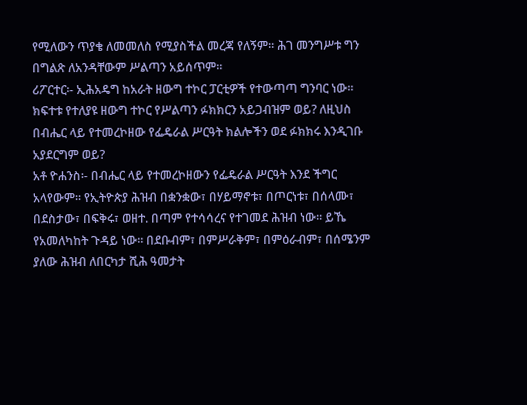የሚለውን ጥያቄ ለመመለስ የሚያስችል መረጃ የለኝም፡፡ ሕገ መንግሥቱ ግን በግልጽ ለአንዳቸውም ሥልጣን አይሰጥም፡፡
ሪፖርተር፡- ኢሕአዴግ ከአራት ዘውግ ተኮር ፓርቲዎች የተውጣጣ ግንባር ነው፡፡ ክፍተቱ የተለያዩ ዘውግ ተኮር የሥልጣን ፉክክርን አይጋብዝም ወይ? ለዚህስ በብሔር ላይ የተመረኮዘው የፌዴራል ሥርዓት ክልሎችን ወደ ፉክክሩ እንዲገቡ አያደርግም ወይ?
አቶ ዮሐንስ፡- በብሔር ላይ የተመረኮዘውን የፌዴራል ሥርዓት እንደ ችግር አላየውም፡፡ የኢትዮጵያ ሕዝብ በቋንቋው፣ በሃይማኖቱ፣ በጦርነቱ፣ በሰላሙ፣ በደስታው፣ በፍቅሩ፣ ወዘተ. በጣም የተሳሳረና የተገመደ ሕዝብ ነው፡፡ ይኼ የአመለካከት ጉዳይ ነው፡፡ በደቡብም፣ በምሥራቅም፣ በምዕራብም፣ በሰሜንም ያለው ሕዝብ ለበርካታ ሺሕ ዓመታት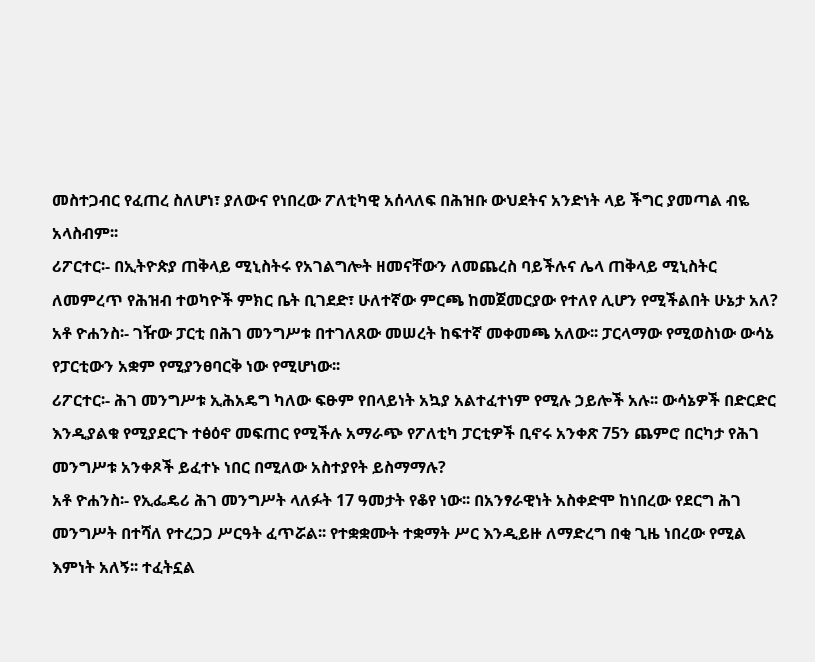መስተጋብር የፈጠረ ስለሆነ፣ ያለውና የነበረው ፖለቲካዊ አሰላለፍ በሕዝቡ ውህደትና አንድነት ላይ ችግር ያመጣል ብዬ አላስብም፡፡
ሪፖርተር፡- በኢትዮጵያ ጠቅላይ ሚኒስትሩ የአገልግሎት ዘመናቸውን ለመጨረስ ባይችሉና ሌላ ጠቅላይ ሚኒስትር ለመምረጥ የሕዝብ ተወካዮች ምክር ቤት ቢገደድ፣ ሁለተኛው ምርጫ ከመጀመርያው የተለየ ሊሆን የሚችልበት ሁኔታ አለ?
አቶ ዮሐንስ፡- ገዥው ፓርቲ በሕገ መንግሥቱ በተገለጸው መሠረት ከፍተኛ መቀመጫ አለው፡፡ ፓርላማው የሚወስነው ውሳኔ የፓርቲውን አቋም የሚያንፀባርቅ ነው የሚሆነው፡፡
ሪፖርተር፡- ሕገ መንግሥቱ ኢሕአዴግ ካለው ፍፁም የበላይነት አኳያ አልተፈተነም የሚሉ ኃይሎች አሉ፡፡ ውሳኔዎች በድርድር እንዲያልቁ የሚያደርጉ ተፅዕኖ መፍጠር የሚችሉ አማራጭ የፖለቲካ ፓርቲዎች ቢኖሩ አንቀጽ 75ን ጨምሮ በርካታ የሕገ መንግሥቱ አንቀጾች ይፈተኑ ነበር በሚለው አስተያየት ይስማማሉ?
አቶ ዮሐንስ፡- የኢፌዴሪ ሕገ መንግሥት ላለፉት 17 ዓመታት የቆየ ነው፡፡ በአንፃራዊነት አስቀድሞ ከነበረው የደርግ ሕገ መንግሥት በተሻለ የተረጋጋ ሥርዓት ፈጥሯል፡፡ የተቋቋሙት ተቋማት ሥር እንዲይዙ ለማድረግ በቂ ጊዜ ነበረው የሚል እምነት አለኝ፡፡ ተፈትኗል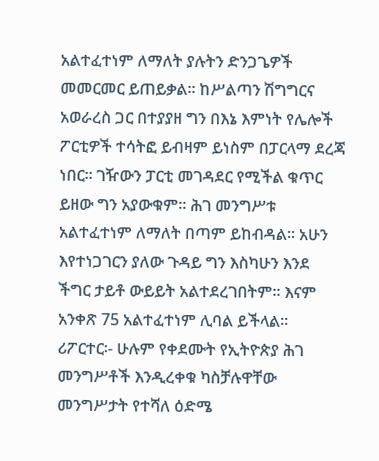አልተፈተነም ለማለት ያሉትን ድንጋጌዎች መመርመር ይጠይቃል፡፡ ከሥልጣን ሽግግርና አወራረስ ጋር በተያያዘ ግን በእኔ እምነት የሌሎች ፖርቲዎች ተሳትፎ ይብዛም ይነስም በፓርላማ ደረጃ ነበር፡፡ ገዥውን ፓርቲ መገዳደር የሚችል ቁጥር ይዘው ግን አያውቁም፡፡ ሕገ መንግሥቱ አልተፈተነም ለማለት በጣም ይከብዳል፡፡ አሁን እየተነጋገርን ያለው ጉዳይ ግን እስካሁን እንደ ችግር ታይቶ ውይይት አልተደረገበትም፡፡ እናም አንቀጽ 75 አልተፈተነም ሊባል ይችላል፡፡
ሪፖርተር፡- ሁሉም የቀደሙት የኢትዮጵያ ሕገ መንግሥቶች እንዲረቀቁ ካስቻሉዋቸው መንግሥታት የተሻለ ዕድሜ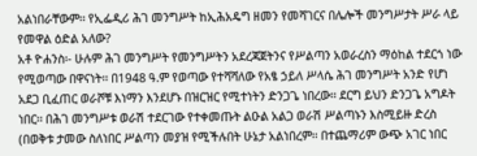አልነበራቸውም፡፡ የኢፌዲሪ ሕገ መንግሥት ከኢሕአዴግ ዘመን የመሻገርና በሌሎች መንግሥታት ሥራ ላይ የመዋል ዕድል አለው?
አቶ ዮሐንስ፡- ሁሉም ሕገ መንግሥት የመንግሥትን አደረጃጀትንና የሥልጣን አወራረስን ማዕከል ተደርጎ ነው የሚወጣው በዋናነት፡፡ በ1948 ዓ.ም የወጣው የተሻሻለው የአፄ ኃይለ ሥላሴ ሕገ መንግሥት አንድ የሆነ አደጋ ቢፈጠር ወራሾቹ እነማን እንደሆኑ በዝርዝር የሚተነትን ድንጋጌ ነበረው፡፡ ደርግ ይህን ድንጋጌ አግዶት ነበር፡፡ በሕገ መንግሥቱ ወራሽ ተደርገው የተቀመጡት ልዑል አልጋ ወራሽ ሥልጣኑን እስሚይዙ ድረስ (በወቅቱ ታመው ስለነበር ሥልጣን መያዝ የሚችሉበት ሁኔታ አልነበረም፡፡ በተጨማሪም ውጭ አገር ነበር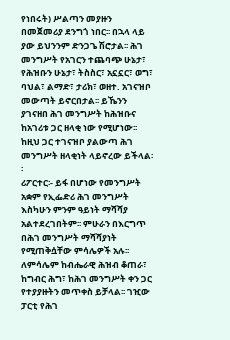የነበሩት) ሥልጣን መያዙን በመጀመሪያ ደንግጎ ነበር፡፡ በኋላ ላይ ያው ይህንንም ድንጋጌ ሽሮታል፡፡ ሕገ መንግሥት የአገርን ተጨባጭ ሁኔታ፣ የሕዝቡን ሁኔታ፣ ትስስር፣ አኗኗር፣ ወግ፣ ባህል፣ ልማድ፣ ታሪክ፣ ወዘተ. አገናዝቦ መውጣት ይኖርበታል፡፡ ይኼንን ያገናዘበ ሕገ መንግሥት ከሕዝቡና ከአገሪቱ ጋር ዘላቂ ነው የሚሆነው፡፡ ከዚህ ጋር ተገናዝቦ ያልውጣ ሕገ መንግሥት ዘላቂነት ላይኖረው ይችላል፡፡
ሪፖርተር፡- ይፋ በሆነው የመንግሥት አቋም የኢፌድሪ ሕገ መንግሥት እስካሁን ምንም ዓይነት ማሻሻያ አልተደረገበትም፡፡ ምሁራን በእርግጥ በሕገ መንግሥት ማሻሻያነት የሚጠቅሷቸው ምሳሌዎች አሉ፡፡ ለምሳሌም ከብሔራዊ ሕዝብ ቆጠራ፣ ከግብር ሕግ፣ ከሕገ መንግሥት ቀን ጋር የተያያዙትን መጥቀስ ይቻላል፡፡ ገዢው ፓርቲ የሕገ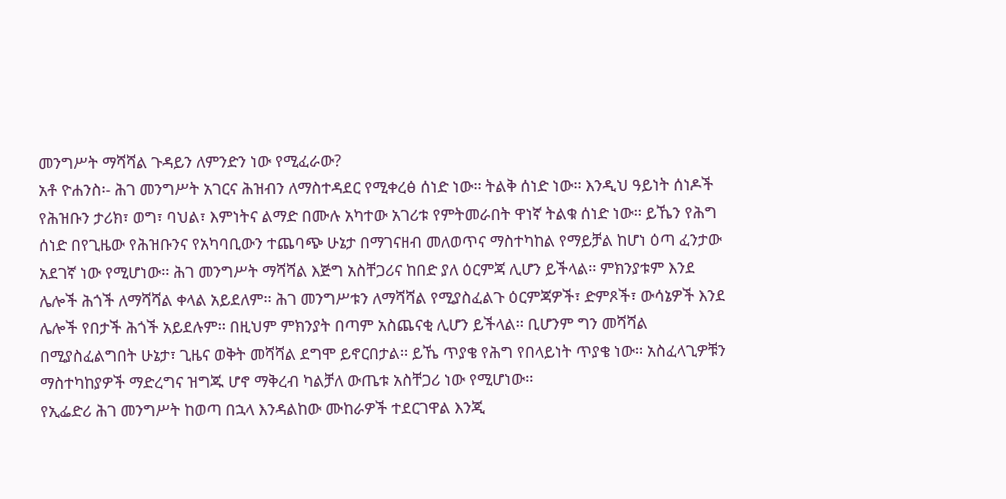መንግሥት ማሻሻል ጉዳይን ለምንድን ነው የሚፈራው?
አቶ ዮሐንስ፡- ሕገ መንግሥት አገርና ሕዝብን ለማስተዳደር የሚቀረፅ ሰነድ ነው፡፡ ትልቅ ሰነድ ነው፡፡ እንዲህ ዓይነት ሰነዶች የሕዝቡን ታሪክ፣ ወግ፣ ባህል፣ እምነትና ልማድ በሙሉ አካተው አገሪቱ የምትመራበት ዋነኛ ትልቁ ሰነድ ነው፡፡ ይኼን የሕግ ሰነድ በየጊዜው የሕዝቡንና የአካባቢውን ተጨባጭ ሁኔታ በማገናዘብ መለወጥና ማስተካከል የማይቻል ከሆነ ዕጣ ፈንታው አደገኛ ነው የሚሆነው፡፡ ሕገ መንግሥት ማሻሻል እጅግ አስቸጋሪና ከበድ ያለ ዕርምጃ ሊሆን ይችላል፡፡ ምክንያቱም እንደ ሌሎች ሕጎች ለማሻሻል ቀላል አይደለም፡፡ ሕገ መንግሥቱን ለማሻሻል የሚያስፈልጉ ዕርምጃዎች፣ ድምጾች፣ ውሳኔዎች እንደ ሌሎች የበታች ሕጎች አይደሉም፡፡ በዚህም ምክንያት በጣም አስጨናቂ ሊሆን ይችላል፡፡ ቢሆንም ግን መሻሻል በሚያስፈልግበት ሁኔታ፣ ጊዜና ወቅት መሻሻል ደግሞ ይኖርበታል፡፡ ይኼ ጥያቄ የሕግ የበላይነት ጥያቄ ነው፡፡ አስፈላጊዎቹን ማስተካከያዎች ማድረግና ዝግጁ ሆኖ ማቅረብ ካልቻለ ውጤቱ አስቸጋሪ ነው የሚሆነው፡፡
የኢፌድሪ ሕገ መንግሥት ከወጣ በኋላ እንዳልከው ሙከራዎች ተደርገዋል እንጂ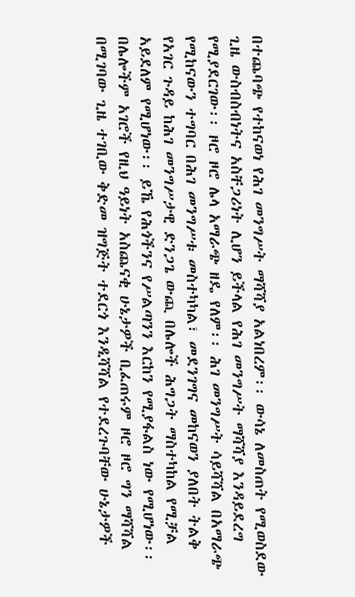በተጨባጭ የተከናወነ የሕገ መንግሥት ማሻሻያ አልነበረም፡፡ ውሳኔ ለመስጠት የሚወስደው ጊዜ ውስብስብነትና አስቸጋሪነት ሊሆን ይችላል የሕገ መንግሥት ማሻሻያ እንዳይደረግ የሚያደርገው፡፡ ዞሮ ዞሮ ሌላ አማራጭ ዘዴ የለም፡፡ ሕገ መንግሥት ሳይሻሻል በአማራጭ የሚከናውን ተግባር በሕገ መንግሥቱ መስተካካል፣ መደንገግና መከናወን ያለበት ትልቅ የአገር ጉዳይ ከሕገ መንግሥታዊ ድንጋጌ ውጪ በሌሎች ሕግጋት ማስተካከል የሚቻል አይደለም የሚሆነው፡፡ ይኼ የሕጎችንና የሥልጣንን እርከን የሚያፋልስ ነው የሚሆነው፡፡ በሌሎችም አገሮች የዚህ ዓይነት አስጨናቂ ሁኔታዎች ቢፈጠሩም ዞሮ ዞሮ ግን ማሻሻል በሚገባው ጊዜ ተገቢው ቅድመ ዝግጅት ተደርጎ እንዲሻሻል የተደረጉባቸው ሁኔታዎች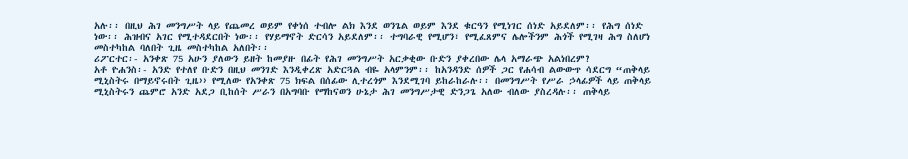አሉ፡፡ በዚህ ሕገ መንግሥት ላይ የጨመረ ወይም የቀነሰ ተብሎ ልክ እንደ ወንጌል ወይም እንደ ቁርዓን የሚነገር ሰነድ አይደለም፡፡ የሕግ ሰነድ ነው፡፡ ሕዝብና አገር የሚተዳደርበት ነው፡፡ የሃይማኖት ድርሳን አይደለም፡፡ ተግባራዊ የሚሆን፣ የሚፈጸምና ሌሎችንም ሕጎች የሚገዛ ሕግ ስለሆነ መስተካከል ባለበት ጊዜ መስተካከል አለበት፡፡
ሪፖርተር፡- አንቀጽ 75 አሁን ያለውን ይዘት ከመያዙ በፊት የሕገ መንግሥት አርቃቂው ቡድን ያቀረበው ሌላ አማራጭ አልነበረም?
አቶ ዮሐንስ፡- አንድ የተለየ ቡድን በዚህ መንገድ እንዲቀረጽ አድርጓል ብዬ አላምንም፡፡ ከአንዳንድ ሰዎች ጋር የሐሳብ ልውውጥ ሳደርግ “ጠቅላይ ሚኒስትሩ በማይኖሩበት ጊዜ›› የሚለው የአንቀጽ 75 ክፍል በሰፊው ሊተረጎም እንደሚገባ ይከራከራሉ፡፡ በመንግሥት የሥራ ኃላፊዎች ላይ ጠቅላይ ሚኒስትሩን ጨምሮ አንድ አደጋ ቢከሰት ሥራን በአግባቡ የማከናወን ሁኔታ ሕገ መንግሥታዊ ድንጋጌ አለው ብለው ያስረዳሉ፡፡ ጠቅላይ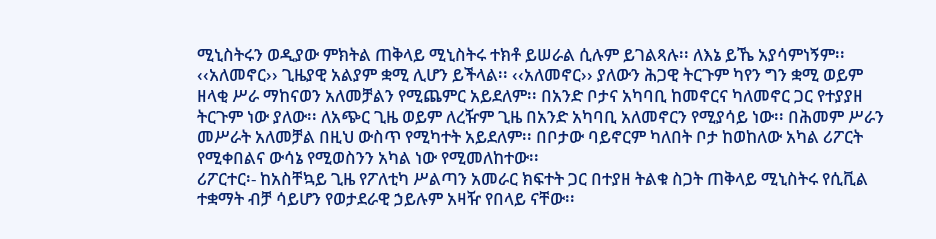ሚኒስትሩን ወዲያው ምክትል ጠቅላይ ሚኒስትሩ ተክቶ ይሠራል ሲሉም ይገልጻሉ፡፡ ለእኔ ይኼ አያሳምነኝም፡፡ ‹‹አለመኖር›› ጊዜያዊ አልያም ቋሚ ሊሆን ይችላል፡፡ ‹‹አለመኖር›› ያለውን ሕጋዊ ትርጉም ካየን ግን ቋሚ ወይም ዘላቂ ሥራ ማከናወን አለመቻልን የሚጨምር አይደለም፡፡ በአንድ ቦታና አካባቢ ከመኖርና ካለመኖር ጋር የተያያዘ ትርጉም ነው ያለው፡፡ ለአጭር ጊዜ ወይም ለረዥም ጊዜ በአንድ አካባቢ አለመኖርን የሚያሳይ ነው፡፡ በሕመም ሥራን መሥራት አለመቻል በዚህ ውስጥ የሚካተት አይደለም፡፡ በቦታው ባይኖርም ካለበት ቦታ ከወከለው አካል ሪፖርት የሚቀበልና ውሳኔ የሚወስንን አካል ነው የሚመለከተው፡፡
ሪፖርተር፡- ከአስቸኳይ ጊዜ የፖለቲካ ሥልጣን አመራር ክፍተት ጋር በተያዘ ትልቁ ስጋት ጠቅላይ ሚኒስትሩ የሲቪል ተቋማት ብቻ ሳይሆን የወታደራዊ ኃይሉም አዛዥ የበላይ ናቸው፡፡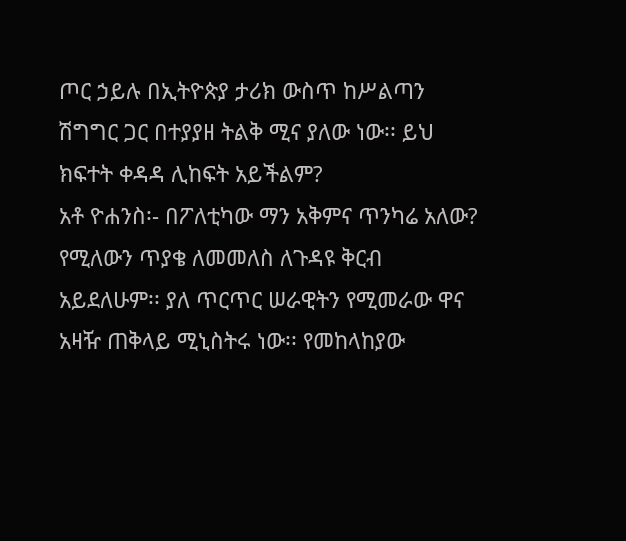ጦር ኃይሉ በኢትዮጵያ ታሪክ ውስጥ ከሥልጣን ሽግግር ጋር በተያያዘ ትልቅ ሚና ያለው ነው፡፡ ይህ ክፍተት ቀዳዳ ሊከፍት አይችልም?
አቶ ዮሐንስ፡- በፖለቲካው ማን አቅምና ጥንካሬ አለው? የሚለውን ጥያቄ ለመመለስ ለጉዳዩ ቅርብ አይደለሁም፡፡ ያለ ጥርጥር ሠራዊትን የሚመራው ዋና አዛዥ ጠቅላይ ሚኒስትሩ ነው፡፡ የመከላከያው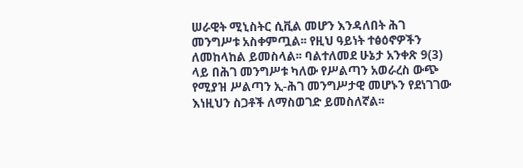ሠራዊት ሚኒስትር ሲቪል መሆን እንዳለበት ሕገ መንግሥቱ አስቀምጧል፡፡ የዚህ ዓይነት ተፅዕኖዎችን ለመከላከል ይመስላል፡፡ ባልተለመደ ሁኔታ አንቀጽ 9(3) ላይ በሕገ መንግሥቱ ካለው የሥልጣን አወራረስ ውጭ የሚያዝ ሥልጣን ኢ-ሕገ መንግሥታዊ መሆኑን የደነገገው እነዚህን ስጋቶች ለማስወገድ ይመስለኛል፡፡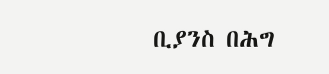ቢያንስ በሕግ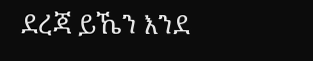ደረጃ ይኼን እንደ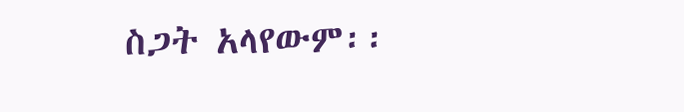ስጋት አላየውም፡፡